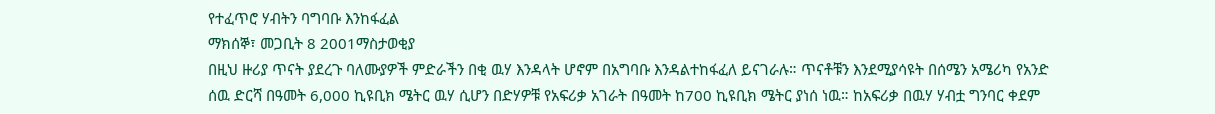የተፈጥሮ ሃብትን ባግባቡ እንከፋፈል
ማክሰኞ፣ መጋቢት 8 2001ማስታወቂያ
በዚህ ዙሪያ ጥናት ያደረጉ ባለሙያዎች ምድራችን በቂ ዉሃ እንዳላት ሆኖም በአግባቡ እንዳልተከፋፈለ ይናገራሉ። ጥናቶቹን እንደሚያሳዩት በሰሜን አሜሪካ የአንድ ሰዉ ድርሻ በዓመት 6,000 ኪዩቢክ ሜትር ዉሃ ሲሆን በድሃዎቹ የአፍሪቃ አገራት በዓመት ከ700 ኪዩቢክ ሜትር ያነሰ ነዉ። ከአፍሪቃ በዉሃ ሃብቷ ግንባር ቀደም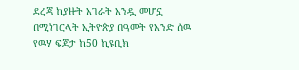ደረጃ ከያዙት አገራት አንዷ መሆኗ በሚነገርላት ኢትዮጵያ በዓመት የአንድ ሰዉ የዉሃ ፍጆታ ከ50 ኪዩቢክ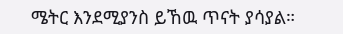ሜትር እንደሚያንስ ይኸዉ ጥናት ያሳያል።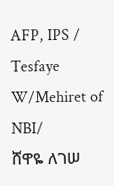AFP, IPS / Tesfaye W/Mehiret of NBI/
ሸዋዬ ለገሠ